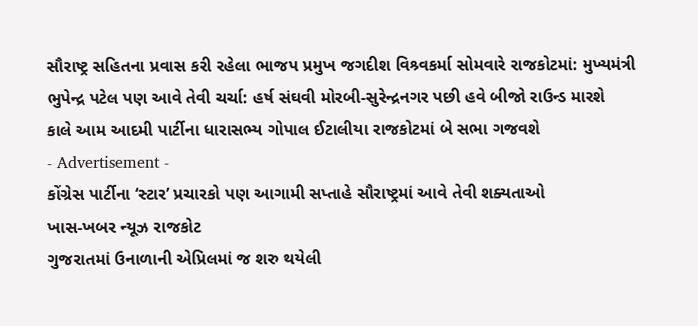સૌરાષ્ટ્ર સહિતના પ્રવાસ કરી રહેલા ભાજપ પ્રમુખ જગદીશ વિશ્ર્વકર્મા સોમવારે રાજકોટમાં: મુખ્યમંત્રી ભુપેન્દ્ર પટેલ પણ આવે તેવી ચર્ચા: હર્ષ સંઘવી મોરબી-સુરેન્દ્રનગર પછી હવે બીજો રાઉન્ડ મારશે
કાલે આમ આદમી પાર્ટીના ધારાસભ્ય ગોપાલ ઈટાલીયા રાજકોટમાં બે સભા ગજવશે
- Advertisement -
કોંગ્રેસ પાર્ટીના ‘સ્ટાર’ પ્રચારકો પણ આગામી સપ્તાહે સૌરાષ્ટ્રમાં આવે તેવી શક્યતાઓ
ખાસ-ખબર ન્યૂઝ રાજકોટ
ગુજરાતમાં ઉનાળાની એપ્રિલમાં જ શરુ થયેલી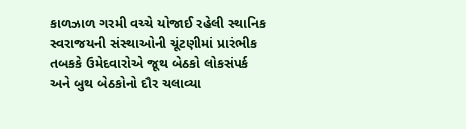કાળઝાળ ગરમી વચ્ચે યોજાઈ રહેલી સ્થાનિક સ્વરાજયની સંસ્થાઓની ચૂંટણીમાં પ્રારંભીક તબકકે ઉમેદવારોએ જૂથ બેઠકો લોકસંપર્ક અને બુથ બેઠકોનો દૌર ચલાવ્યા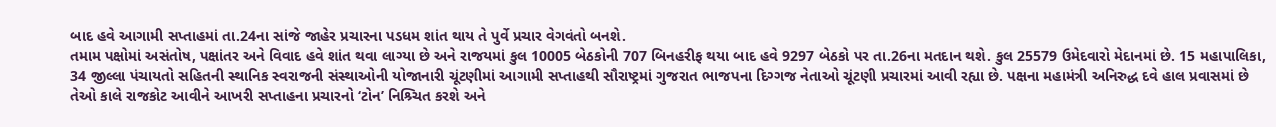બાદ હવે આગામી સપ્તાહમાં તા.24ના સાંજે જાહેર પ્રચારના પડધમ શાંત થાય તે પુર્વે પ્રચાર વેગવંતો બનશે.
તમામ પક્ષોમાં અસંતોષ, પક્ષાંતર અને વિવાદ હવે શાંત થવા લાગ્યા છે અને રાજયમાં કુલ 10005 બેઠકોની 707 બિનહરીફ થયા બાદ હવે 9297 બેઠકો પર તા.26ના મતદાન થશે. કુલ 25579 ઉમેદવારો મેદાનમાં છે. 15 મહાપાલિકા, 34 જીલ્લા પંચાયતો સહિતની સ્થાનિક સ્વરાજની સંસ્થાઓની યોજાનારી ચૂંટણીમાં આગામી સપ્તાહથી સૌરાષ્ટ્રમાં ગુજરાત ભાજપના દિગ્ગજ નેતાઓ ચૂંટણી પ્રચારમાં આવી રહ્યા છે. પક્ષના મહામંત્રી અનિરુદ્ધ દવે હાલ પ્રવાસમાં છે તેઓ કાલે રાજકોટ આવીને આખરી સપ્તાહના પ્રચારનો ‘ટોન’ નિશ્ર્ચિત કરશે અને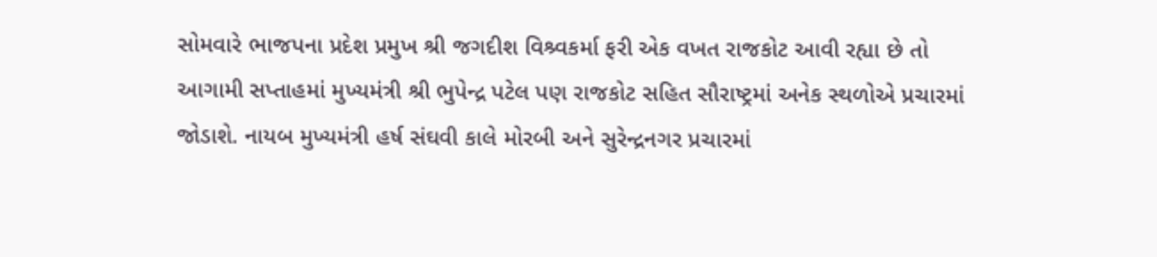સોમવારે ભાજપના પ્રદેશ પ્રમુખ શ્રી જગદીશ વિશ્ર્વકર્મા ફરી એક વખત રાજકોટ આવી રહ્યા છે તો આગામી સપ્તાહમાં મુખ્યમંત્રી શ્રી ભુપેન્દ્ર પટેલ પણ રાજકોટ સહિત સૌરાષ્ટ્રમાં અનેક સ્થળોએ પ્રચારમાં જોડાશે. નાયબ મુખ્યમંત્રી હર્ષ સંઘવી કાલે મોરબી અને સુરેન્દ્રનગર પ્રચારમાં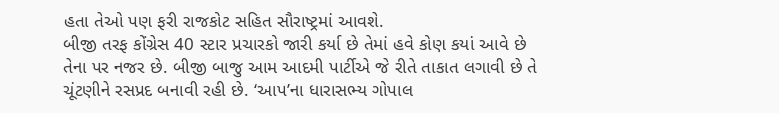હતા તેઓ પણ ફરી રાજકોટ સહિત સૌરાષ્ટ્રમાં આવશે.
બીજી તરફ કોંગ્રેસ 40 સ્ટાર પ્રચારકો જારી કર્યા છે તેમાં હવે કોણ કયાં આવે છે તેના પર નજર છે. બીજી બાજુ આમ આદમી પાર્ટીએ જે રીતે તાકાત લગાવી છે તે ચૂંટણીને રસપ્રદ બનાવી રહી છે. ‘આપ’ના ધારાસભ્ય ગોપાલ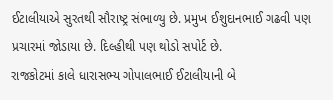ઈટાલીયાએ સુરતથી સૌરાષ્ટ્ર સંભાળ્યુ છે. પ્રમુખ ઈશુદાનભાઈ ગઢવી પણ પ્રચારમાં જોડાયા છે. દિલ્હીથી પણ થોડો સપોર્ટ છે.
રાજકોટમાં કાલે ધારાસભ્ય ગોપાલભાઈ ઈટાલીયાની બે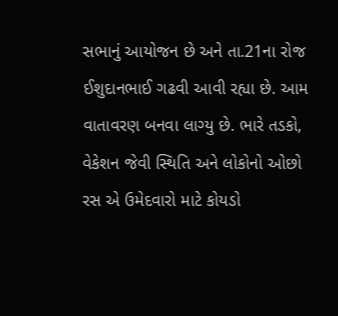સભાનું આયોજન છે અને તા.21ના રોજ ઈશુદાનભાઈ ગઢવી આવી રહ્યા છે. આમ વાતાવરણ બનવા લાગ્યુ છે. ભારે તડકો, વેકેશન જેવી સ્થિતિ અને લોકોનો ઓછો રસ એ ઉમેદવારો માટે કોયડો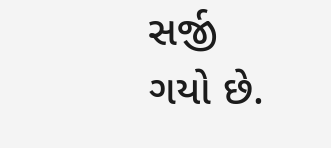સર્જી ગયો છે.